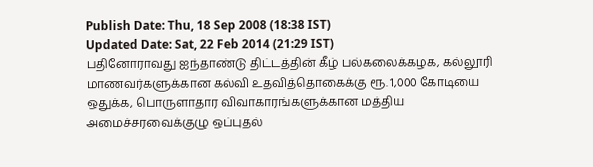Publish Date: Thu, 18 Sep 2008 (18:38 IST)
Updated Date: Sat, 22 Feb 2014 (21:29 IST)
பதினோராவது ஐந்தாண்டு திட்டத்தின் கீழ் பல்கலைக்கழக, கல்லூரி மாணவர்களுக்கான கல்வி உதவித்தொகைக்கு ரூ. 1,000 கோடியை ஒதுக்க, பொருளாதார விவாகாரங்களுக்கான மத்திய அமைச்சரவைக்குழு ஒப்புதல்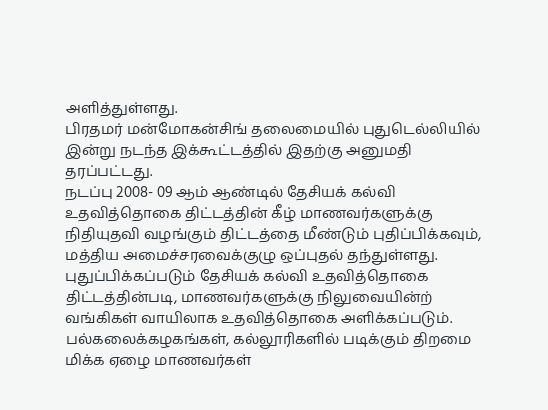அளித்துள்ளது.
பிரதமர் மன்மோகன்சிங் தலைமையில் புதுடெல்லியில் இன்று நடந்த இக்கூட்டத்தில் இதற்கு அனுமதி தரப்பட்டது.
நடப்பு 2008- 09 ஆம் ஆண்டில் தேசியக் கல்வி உதவித்தொகை திட்டத்தின் கீழ் மாணவர்களுக்கு நிதியுதவி வழங்கும் திட்டத்தை மீண்டும் புதிப்பிக்கவும், மத்திய அமைச்சரவைக்குழு ஒப்புதல் தந்துள்ளது.
புதுப்பிக்கப்படும் தேசியக் கல்வி உதவித்தொகை திட்டத்தின்படி, மாணவர்களுக்கு நிலுவையின்ற் வங்கிகள் வாயிலாக உதவித்தொகை அளிக்கப்படும். பல்கலைக்கழகங்கள், கல்லூரிகளில் படிக்கும் திறமை மிக்க ஏழை மாணவர்கள்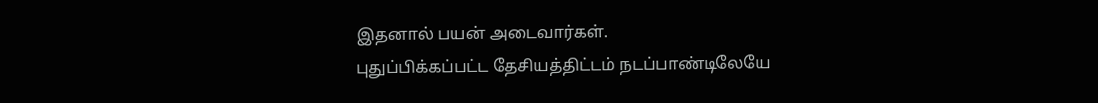இதனால் பயன் அடைவார்கள்.
புதுப்பிக்கப்பட்ட தேசியத்திட்டம் நடப்பாண்டிலேயே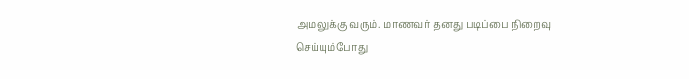அமலுக்கு வரும். மாணவர் தனது படிப்பை நிறைவு செய்யும்போது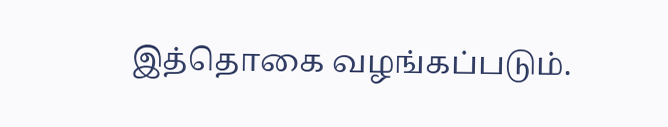இத்தொகை வழங்கப்படும்.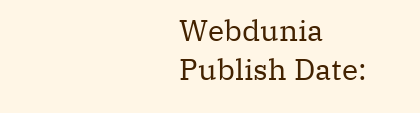Webdunia
Publish Date: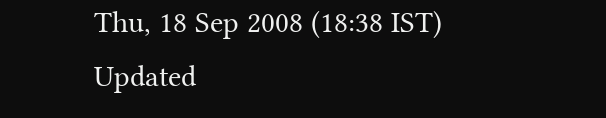Thu, 18 Sep 2008 (18:38 IST)
Updated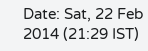Date: Sat, 22 Feb 2014 (21:29 IST)